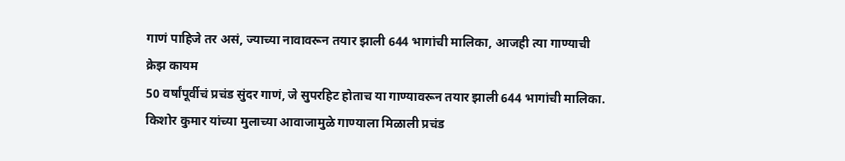गाणं पाहिजे तर असं, ज्याच्या नावावरून तयार झाली 644 भागांची मालिका, आजही त्या गाण्याची क्रेझ कायम
50 वर्षांपूर्वीचं प्रचंड सुंदर गाणं, जे सुपरहिट होताच या गाण्यावरून तयार झाली 644 भागांची मालिका. किशोर कुमार यांच्या मुलाच्या आवाजामुळे गाण्याला मिळाली प्रचंड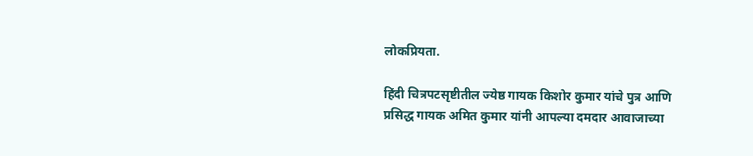लोकप्रियता.

हिंदी चित्रपटसृष्टीतील ज्येष्ठ गायक किशोर कुमार यांचे पुत्र आणि प्रसिद्ध गायक अमित कुमार यांनी आपल्या दमदार आवाजाच्या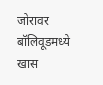जोरावर बॉलिवूडमध्ये खास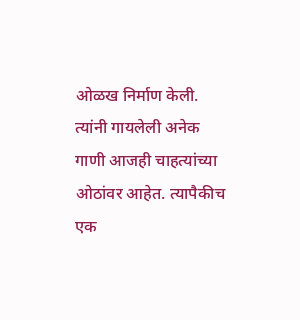ओळख निर्माण केली. त्यांनी गायलेली अनेक गाणी आजही चाहत्यांच्या ओठांवर आहेत. त्यापैकीच एक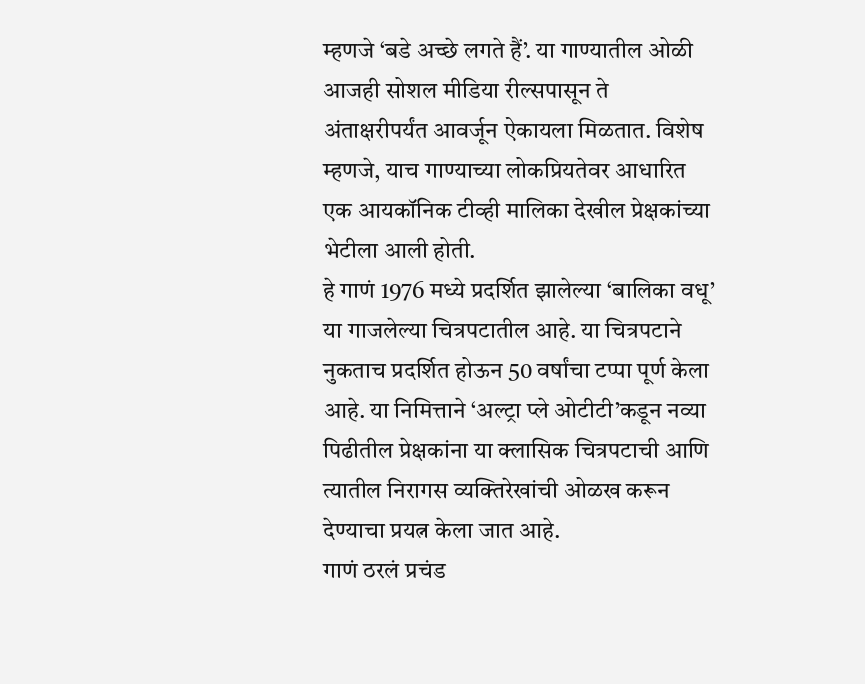म्हणजे ‘बडे अच्छे लगते हैं’. या गाण्यातील ओळी आजही सोशल मीडिया रील्सपासून ते अंताक्षरीपर्यंत आवर्जून ऐकायला मिळतात. विशेष म्हणजे, याच गाण्याच्या लोकप्रियतेवर आधारित एक आयकॉनिक टीव्ही मालिका देखील प्रेक्षकांच्या भेटीला आली होती.
हे गाणं 1976 मध्ये प्रदर्शित झालेल्या ‘बालिका वधू’ या गाजलेल्या चित्रपटातील आहे. या चित्रपटाने नुकताच प्रदर्शित होऊन 50 वर्षांचा टप्पा पूर्ण केला आहे. या निमित्ताने ‘अल्ट्रा प्ले ओटीटी’कडून नव्या पिढीतील प्रेक्षकांना या क्लासिक चित्रपटाची आणि त्यातील निरागस व्यक्तिरेखांची ओळख करून देण्याचा प्रयत्न केला जात आहे.
गाणं ठरलं प्रचंड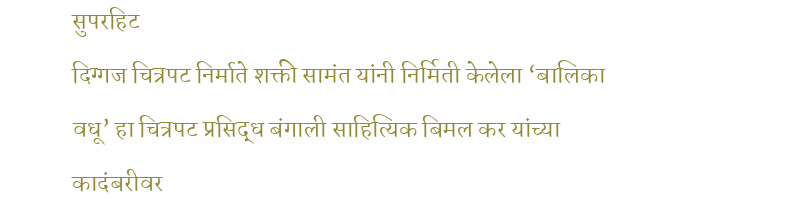सुपरहिट
दिग्गज चित्रपट निर्माते शक्ती सामंत यांनी निर्मिती केलेला ‘बालिका वधू’ हा चित्रपट प्रसिद्ध बंगाली साहित्यिक बिमल कर यांच्या कादंबरीवर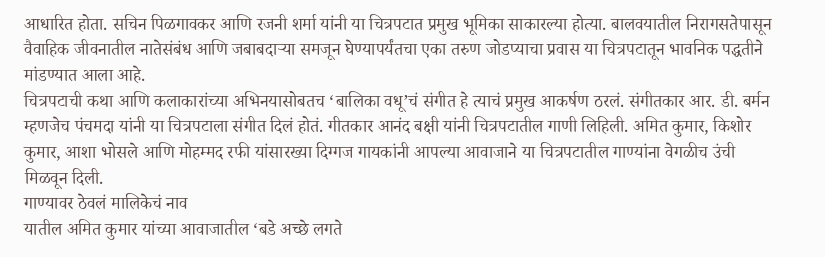आधारित होता. सचिन पिळगावकर आणि रजनी शर्मा यांनी या चित्रपटात प्रमुख भूमिका साकारल्या होत्या. बालवयातील निरागसतेपासून वैवाहिक जीवनातील नातेसंबंध आणि जबाबदाऱ्या समजून घेण्यापर्यंतचा एका तरुण जोडप्याचा प्रवास या चित्रपटातून भावनिक पद्धतीने मांडण्यात आला आहे.
चित्रपटाची कथा आणि कलाकारांच्या अभिनयासोबतच ‘बालिका वधू’चं संगीत हे त्याचं प्रमुख आकर्षण ठरलं. संगीतकार आर. डी. बर्मन म्हणजेच पंचमदा यांनी या चित्रपटाला संगीत दिलं होतं. गीतकार आनंद बक्षी यांनी चित्रपटातील गाणी लिहिली. अमित कुमार, किशोर कुमार, आशा भोसले आणि मोहम्मद रफी यांसारख्या दिग्गज गायकांनी आपल्या आवाजाने या चित्रपटातील गाण्यांना वेगळीच उंची मिळवून दिली.
गाण्यावर ठेवलं मालिकेचं नाव
यातील अमित कुमार यांच्या आवाजातील ‘बडे अच्छे लगते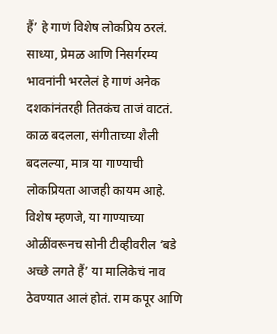हैं’ हे गाणं विशेष लोकप्रिय ठरलं. साध्या, प्रेमळ आणि निसर्गरम्य भावनांनी भरलेलं हे गाणं अनेक दशकांनंतरही तितकंच ताजं वाटतं. काळ बदलला, संगीताच्या शैली बदलल्या, मात्र या गाण्याची लोकप्रियता आजही कायम आहे.
विशेष म्हणजे, या गाण्याच्या ओळींवरूनच सोनी टीव्हीवरील ‘बडे अच्छे लगते हैं’ या मालिकेचं नाव ठेवण्यात आलं होतं. राम कपूर आणि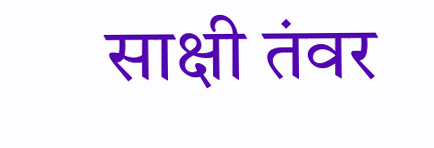साक्षी तंवर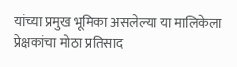यांच्या प्रमुख भूमिका असलेल्या या मालिकेला प्रेक्षकांचा मोठा प्रतिसाद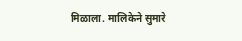मिळाला. मालिकेने सुमारे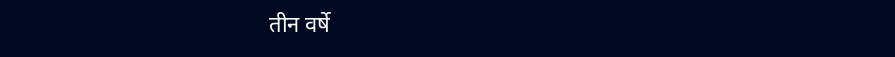तीन वर्षे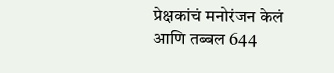प्रेक्षकांचं मनोरंजन केलं आणि तब्बल 644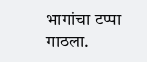भागांचा टप्पा गाठला.